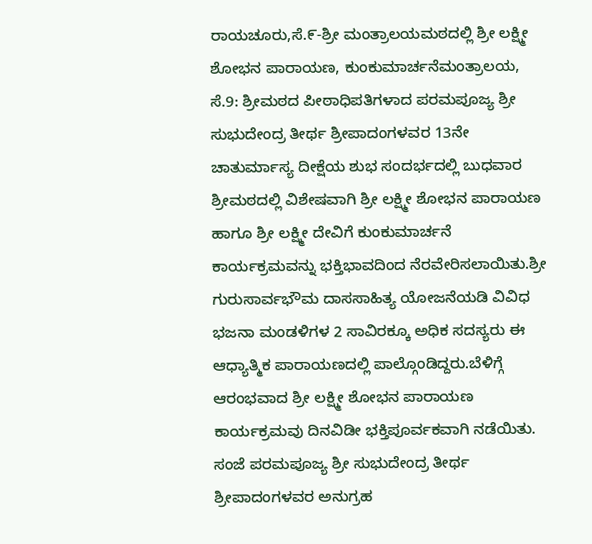ರಾಯಚೂರು,ಸೆ.೯-ಶ್ರೀ ಮಂತ್ರಾಲಯಮಠದಲ್ಲಿ ಶ್ರೀ ಲಕ್ಷ್ಮೀ ಶೋಭನ ಪಾರಾಯಣ, ಕುಂಕುಮಾರ್ಚನೆಮಂತ್ರಾಲಯ, ಸೆ.9: ಶ್ರೀಮಠದ ಪೀಠಾಧಿಪತಿಗಳಾದ ಪರಮಪೂಜ್ಯ ಶ್ರೀ ಸುಭುದೇಂದ್ರ ತೀರ್ಥ ಶ್ರೀಪಾದಂಗಳವರ 13ನೇ ಚಾತುರ್ಮಾಸ್ಯ ದೀಕ್ಷೆಯ ಶುಭ ಸಂದರ್ಭದಲ್ಲಿ ಬುಧವಾರ ಶ್ರೀಮಠದಲ್ಲಿ ವಿಶೇಷವಾಗಿ ಶ್ರೀ ಲಕ್ಷ್ಮೀ ಶೋಭನ ಪಾರಾಯಣ ಹಾಗೂ ಶ್ರೀ ಲಕ್ಷ್ಮೀ ದೇವಿಗೆ ಕುಂಕುಮಾರ್ಚನೆ ಕಾರ್ಯಕ್ರಮವನ್ನು ಭಕ್ತಿಭಾವದಿಂದ ನೆರವೇರಿಸಲಾಯಿತು.ಶ್ರೀ ಗುರುಸಾರ್ವಭೌಮ ದಾಸಸಾಹಿತ್ಯ ಯೋಜನೆಯಡಿ ವಿವಿಧ ಭಜನಾ ಮಂಡಳಿಗಳ 2 ಸಾವಿರಕ್ಕೂ ಅಧಿಕ ಸದಸ್ಯರು ಈ ಆಧ್ಯಾತ್ಮಿಕ ಪಾರಾಯಣದಲ್ಲಿ ಪಾಲ್ಗೊಂಡಿದ್ದರು.ಬೆಳಿಗ್ಗೆ ಆರಂಭವಾದ ಶ್ರೀ ಲಕ್ಷ್ಮೀ ಶೋಭನ ಪಾರಾಯಣ ಕಾರ್ಯಕ್ರಮವು ದಿನವಿಡೀ ಭಕ್ತಿಪೂರ್ವಕವಾಗಿ ನಡೆಯಿತು. ಸಂಜೆ ಪರಮಪೂಜ್ಯ ಶ್ರೀ ಸುಭುದೇಂದ್ರ ತೀರ್ಥ ಶ್ರೀಪಾದಂಗಳವರ ಅನುಗ್ರಹ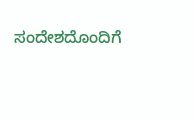ಸಂದೇಶದೊಂದಿಗೆ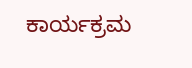ಕಾರ್ಯಕ್ರಮ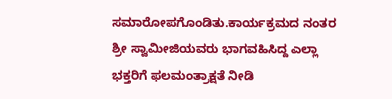ಸಮಾರೋಪಗೊಂಡಿತು.ಕಾರ್ಯಕ್ರಮದ ನಂತರ ಶ್ರೀ ಸ್ವಾಮೀಜಿಯವರು ಭಾಗವಹಿಸಿದ್ದ ಎಲ್ಲಾ ಭಕ್ತರಿಗೆ ಫಲಮಂತ್ರಾಕ್ಷತೆ ನೀಡಿ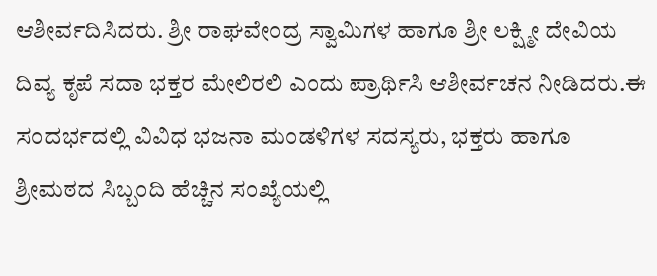ಆಶೀರ್ವದಿಸಿದರು. ಶ್ರೀ ರಾಘವೇಂದ್ರ ಸ್ವಾಮಿಗಳ ಹಾಗೂ ಶ್ರೀ ಲಕ್ಷ್ಮೀ ದೇವಿಯ ದಿವ್ಯ ಕೃಪೆ ಸದಾ ಭಕ್ತರ ಮೇಲಿರಲಿ ಎಂದು ಪ್ರಾರ್ಥಿಸಿ ಆಶೀರ್ವಚನ ನೀಡಿದರು.ಈ ಸಂದರ್ಭದಲ್ಲಿ ವಿವಿಧ ಭಜನಾ ಮಂಡಳಿಗಳ ಸದಸ್ಯರು, ಭಕ್ತರು ಹಾಗೂ ಶ್ರೀಮಠದ ಸಿಬ್ಬಂದಿ ಹೆಚ್ಚಿನ ಸಂಖ್ಯೆಯಲ್ಲಿ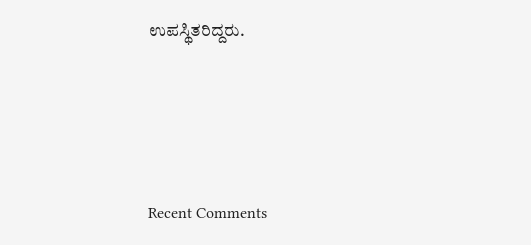ಉಪಸ್ಥಿತರಿದ್ದರು.





Recent Comments